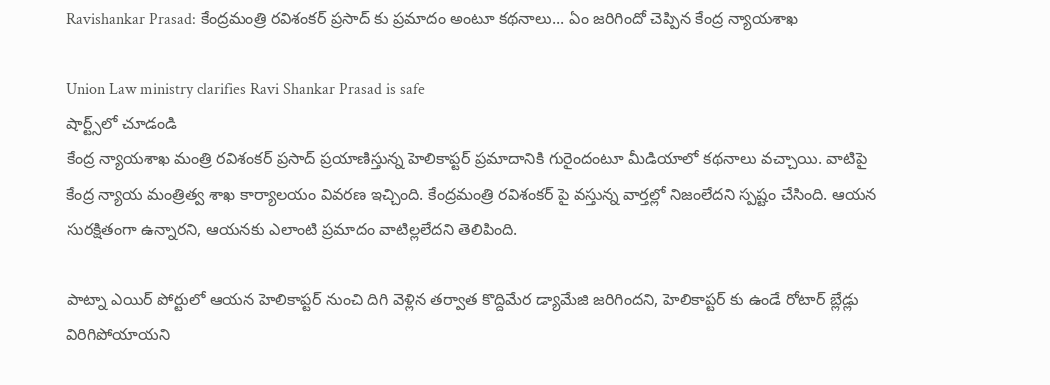Ravishankar Prasad: కేంద్రమంత్రి రవిశంకర్ ప్రసాద్ కు ప్రమాదం అంటూ కథనాలు... ఏం జరిగిందో చెప్పిన కేంద్ర న్యాయశాఖ

Union Law ministry clarifies Ravi Shankar Prasad is safe
షార్ట్స్‌లో చూడండి
కేంద్ర న్యాయశాఖ మంత్రి రవిశంకర్ ప్రసాద్ ప్రయాణిస్తున్న హెలికాప్టర్ ప్రమాదానికి గురైందంటూ మీడియాలో కథనాలు వచ్చాయి. వాటిపై కేంద్ర న్యాయ మంత్రిత్వ శాఖ కార్యాలయం వివరణ ఇచ్చింది. కేంద్రమంత్రి రవిశంకర్ పై వస్తున్న వార్తల్లో నిజంలేదని స్పష్టం చేసింది. ఆయన సురక్షితంగా ఉన్నారని, ఆయనకు ఎలాంటి ప్రమాదం వాటిల్లలేదని తెలిపింది.

పాట్నా ఎయిర్ పోర్టులో ఆయన హెలికాప్టర్ నుంచి దిగి వెళ్లిన తర్వాత కొద్దిమేర డ్యామేజి జరిగిందని, హెలికాప్టర్ కు ఉండే రోటార్ బ్లేడ్లు విరిగిపోయాయని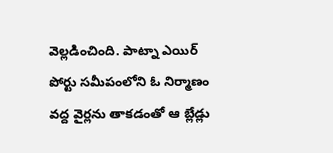వెల్లడించింది. పాట్నా ఎయిర్ పోర్టు సమీపంలోని ఓ నిర్మాణం వద్ద వైర్లను తాకడంతో ఆ బ్లేడ్లు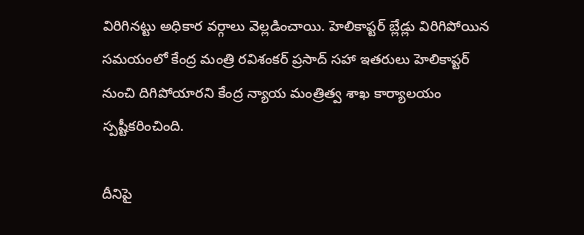విరిగినట్టు అధికార వర్గాలు వెల్లడించాయి. హెలికాప్టర్ బ్లేడ్లు విరిగిపోయిన సమయంలో కేంద్ర మంత్రి రవిశంకర్ ప్రసాద్ సహా ఇతరులు హెలికాప్టర్ నుంచి దిగిపోయారని కేంద్ర న్యాయ మంత్రిత్వ శాఖ కార్యాలయం స్పష్టీకరించింది.

దీనిపై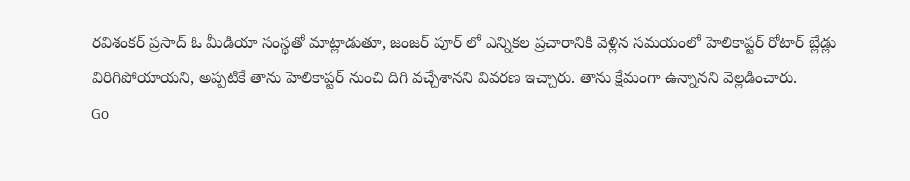రవిశంకర్ ప్రసాద్ ఓ మీడియా సంస్థతో మాట్లాడుతూ, జంజర్ పూర్ లో ఎన్నికల ప్రచారానికి వెళ్లిన సమయంలో హెలికాప్టర్ రోటార్ బ్లేడ్లు విరిగిపోయాయని, అప్పటికే తాను హెలికాప్టర్ నుంచి దిగి వచ్చేశానని వివరణ ఇచ్చారు. తాను క్షేమంగా ఉన్నానని వెల్లడించారు.
Go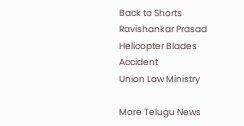Back to Shorts
Ravishankar Prasad
Helicopter Blades
Accident
Union Law Ministry

More Telugu News